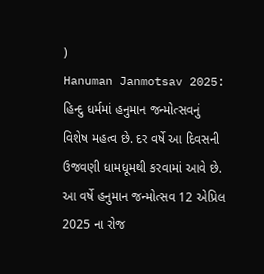)
Hanuman Janmotsav 2025: હિન્દુ ધર્મમાં હનુમાન જન્મોત્સવનું વિશેષ મહત્વ છે. દર વર્ષે આ દિવસની ઉજવણી ધામધૂમથી કરવામાં આવે છે. આ વર્ષે હનુમાન જન્મોત્સવ 12 એપ્રિલ 2025 ના રોજ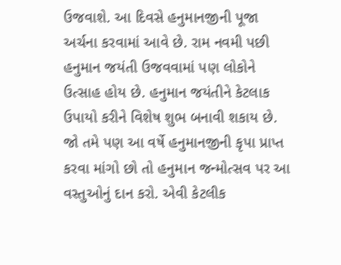ઉજવાશે. આ દિવસે હનુમાનજીની પૂજા અર્ચના કરવામાં આવે છે. રામ નવમી પછી હનુમાન જયંતી ઉજવવામાં પણ લોકોને ઉત્સાહ હોય છે. હનુમાન જયંતીને કેટલાક ઉપાયો કરીને વિશેષ શુભ બનાવી શકાય છે. જો તમે પણ આ વર્ષે હનુમાનજીની કૃપા પ્રાપ્ત કરવા માંગો છો તો હનુમાન જન્મોત્સવ પર આ વસ્તુઓનું દાન કરો. એવી કેટલીક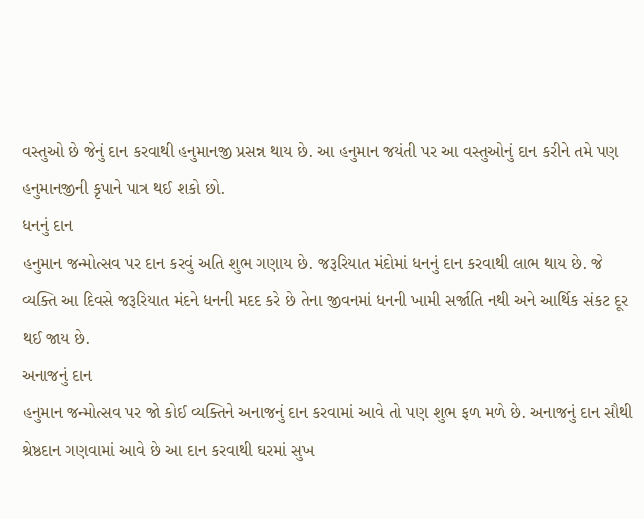વસ્તુઓ છે જેનું દાન કરવાથી હનુમાનજી પ્રસન્ન થાય છે. આ હનુમાન જયંતી પર આ વસ્તુઓનું દાન કરીને તમે પણ હનુમાનજીની કૃપાને પાત્ર થઈ શકો છો.
ધનનું દાન
હનુમાન જન્મોત્સવ પર દાન કરવું અતિ શુભ ગણાય છે. જરૂરિયાત મંદોમાં ધનનું દાન કરવાથી લાભ થાય છે. જે વ્યક્તિ આ દિવસે જરૂરિયાત મંદને ધનની મદદ કરે છે તેના જીવનમાં ધનની ખામી સર્જાતિ નથી અને આર્થિક સંકટ દૂર થઈ જાય છે.
અનાજનું દાન
હનુમાન જન્મોત્સવ પર જો કોઈ વ્યક્તિને અનાજનું દાન કરવામાં આવે તો પણ શુભ ફળ મળે છે. અનાજનું દાન સૌથી શ્રેષ્ઠદાન ગણવામાં આવે છે આ દાન કરવાથી ઘરમાં સુખ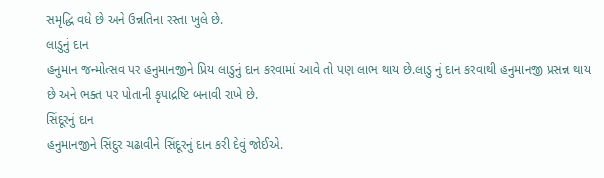સમૃદ્ધિ વધે છે અને ઉન્નતિના રસ્તા ખુલે છે.
લાડુનું દાન
હનુમાન જન્મોત્સવ પર હનુમાનજીને પ્રિય લાડુનું દાન કરવામાં આવે તો પણ લાભ થાય છે.લાડુ નું દાન કરવાથી હનુમાનજી પ્રસન્ન થાય છે અને ભક્ત પર પોતાની કૃપાદ્રષ્ટિ બનાવી રાખે છે.
સિંદૂરનું દાન
હનુમાનજીને સિંદુર ચઢાવીને સિંદૂરનું દાન કરી દેવું જોઈએ.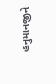હનુમાનજીને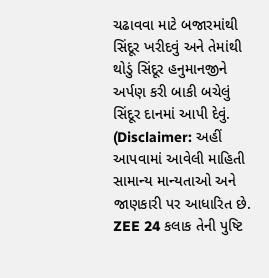ચઢાવવા માટે બજારમાંથી સિંદૂર ખરીદવું અને તેમાંથી થોડું સિંદૂર હનુમાનજીને અર્પણ કરી બાકી બચેલું સિંદૂર દાનમાં આપી દેવું.
(Disclaimer: અહીં આપવામાં આવેલી માહિતી સામાન્ય માન્યતાઓ અને જાણકારી પર આધારિત છે. ZEE 24 કલાક તેની પુષ્ટિ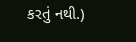કરતું નથી.)